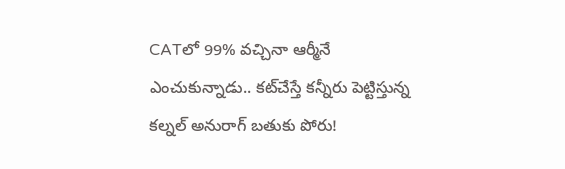CATలో 99% వచ్చినా ఆర్మీనే ఎంచుకున్నాడు.. కట్‌చేస్తే కన్నీరు పెట్టిస్తున్న కల్నల్ అనురాగ్ బతుకు పోరు!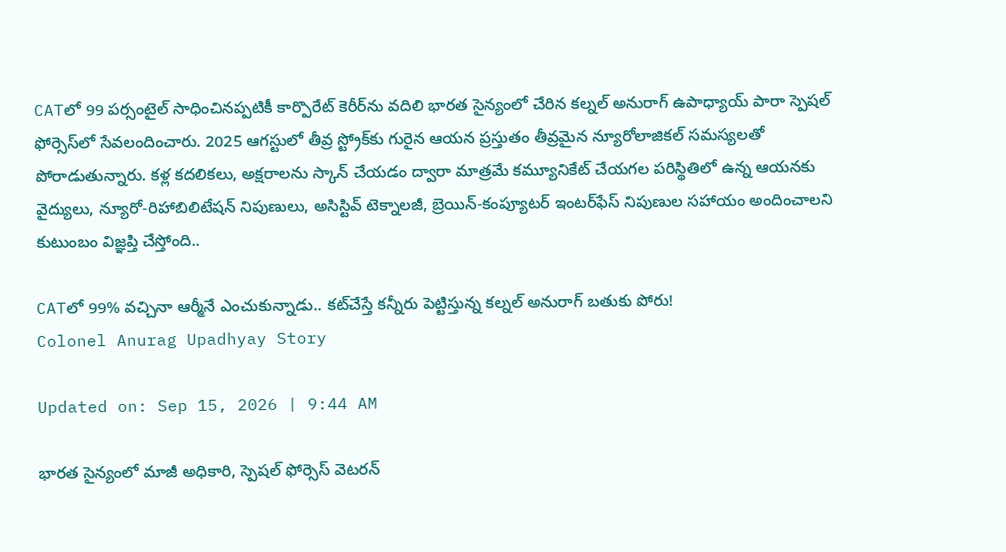CATలో 99 పర్సంటైల్‌ సాధించినప్పటికీ కార్పొరేట్‌ కెరీర్‌ను వదిలి భారత సైన్యంలో చేరిన కల్నల్‌ అనురాగ్‌ ఉపాధ్యాయ్‌ పారా స్పెషల్‌ ఫోర్సెస్‌లో సేవలందించారు. 2025 ఆగస్టులో తీవ్ర స్ట్రోక్‌కు గురైన ఆయన ప్రస్తుతం తీవ్రమైన న్యూరోలాజికల్‌ సమస్యలతో పోరాడుతున్నారు. కళ్ల కదలికలు, అక్షరాలను స్కాన్‌ చేయడం ద్వారా మాత్రమే కమ్యూనికేట్‌ చేయగల పరిస్థితిలో ఉన్న ఆయనకు వైద్యులు, న్యూరో-రిహాబిలిటేషన్‌ నిపుణులు, అసిస్టివ్‌ టెక్నాలజీ, బ్రెయిన్‌-కంప్యూటర్‌ ఇంటర్‌ఫేస్‌ నిపుణుల సహాయం అందించాలని కుటుంబం విజ్ఞప్తి చేస్తోంది..

CATలో 99% వచ్చినా ఆర్మీనే ఎంచుకున్నాడు.. కట్‌చేస్తే కన్నీరు పెట్టిస్తున్న కల్నల్ అనురాగ్ బతుకు పోరు!
Colonel Anurag Upadhyay Story

Updated on: Sep 15, 2026 | 9:44 AM

భారత సైన్యంలో మాజీ అధికారి, స్పెషల్‌ ఫోర్సెస్‌ వెటరన్‌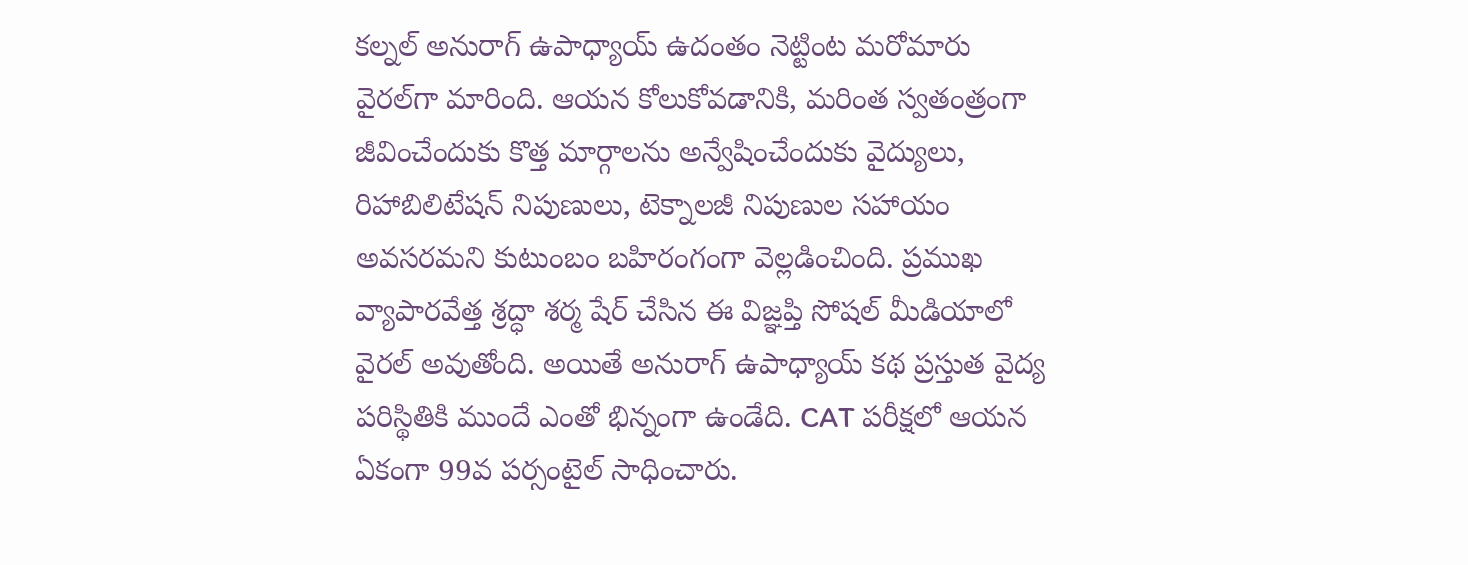కల్నల్‌ అనురాగ్‌ ఉపాధ్యాయ్‌ ఉదంతం నెట్టింట మరోమారు వైరల్‌గా మారింది. ఆయన కోలుకోవడానికి, మరింత స్వతంత్రంగా జీవించేందుకు కొత్త మార్గాలను అన్వేషించేందుకు వైద్యులు, రిహాబిలిటేషన్‌ నిపుణులు, టెక్నాలజీ నిపుణుల సహాయం అవసరమని కుటుంబం బహిరంగంగా వెల్లడించింది. ప్రముఖ వ్యాపారవేత్త శ్రద్ధా శర్మ షేర్‌ చేసిన ఈ విజ్ఞప్తి సోషల్‌ మీడియాలో వైరల్‌ అవుతోంది. అయితే అనురాగ్‌ ఉపాధ్యాయ్‌ కథ ప్రస్తుత వైద్య పరిస్థితికి ముందే ఎంతో భిన్నంగా ఉండేది. CAT పరీక్షలో ఆయన ఏకంగా 99వ పర్సంటైల్‌ సాధించారు.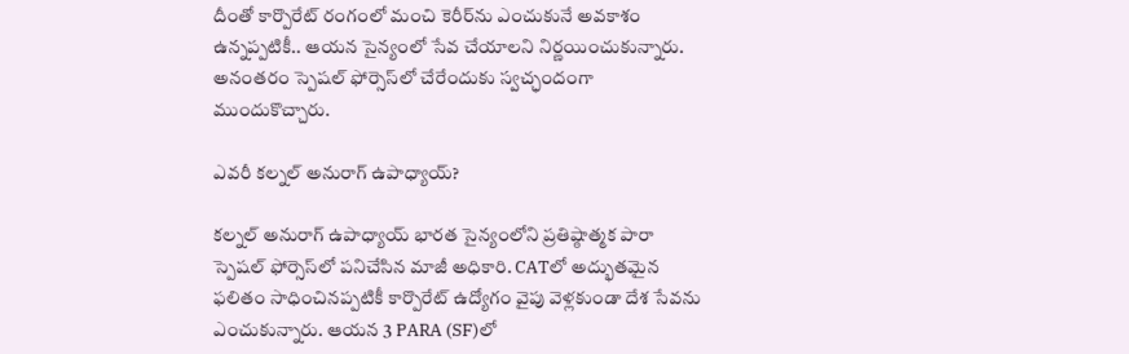దీంతో కార్పొరేట్‌ రంగంలో మంచి కెరీర్‌ను ఎంచుకునే అవకాశం ఉన్నప్పటికీ.. ఆయన సైన్యంలో సేవ చేయాలని నిర్ణయించుకున్నారు. అనంతరం స్పెషల్‌ ఫోర్సెస్‌లో చేరేందుకు స్వచ్ఛందంగా ముందుకొచ్చారు.

ఎవరీ కల్నల్‌ అనురాగ్‌ ఉపాధ్యాయ్‌?

కల్నల్‌ అనురాగ్‌ ఉపాధ్యాయ్‌ భారత సైన్యంలోని ప్రతిష్ఠాత్మక పారా స్పెషల్‌ ఫోర్సెస్‌లో పనిచేసిన మాజీ అధికారి. CATలో అద్భుతమైన ఫలితం సాధించినప్పటికీ కార్పొరేట్‌ ఉద్యోగం వైపు వెళ్లకుండా దేశ సేవను ఎంచుకున్నారు. ఆయన 3 PARA (SF)లో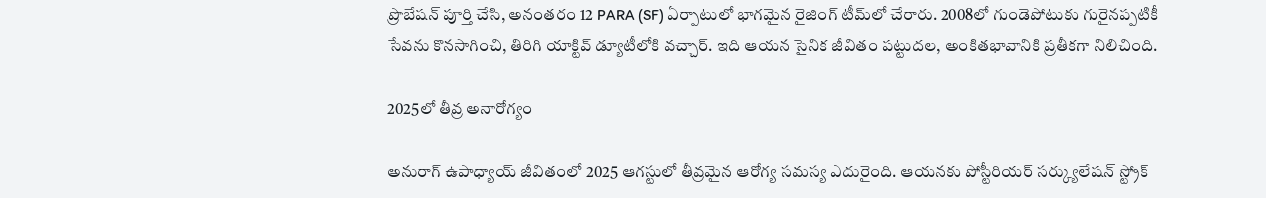ప్రొబేషన్‌ పూర్తి చేసి, అనంతరం 12 PARA (SF) ఏర్పాటులో భాగమైన రైజింగ్‌ టీమ్‌లో చేరారు. 2008లో గుండెపోటుకు గురైనప్పటికీ సేవను కొనసాగించి, తిరిగి యాక్టివ్‌ డ్యూటీలోకి వచ్చార్‌. ఇది ఆయన సైనిక జీవితం పట్టుదల, అంకితభావానికి ప్రతీకగా నిలిచింది.

2025లో తీవ్ర అనారోగ్యం

అనురాగ్‌ ఉపాధ్యాయ్‌ జీవితంలో 2025 ఆగస్టులో తీవ్రమైన ఆరోగ్య సమస్య ఎదురైంది. ఆయనకు పోస్టీరియర్‌ సర్క్యులేషన్‌ స్ట్రోక్‌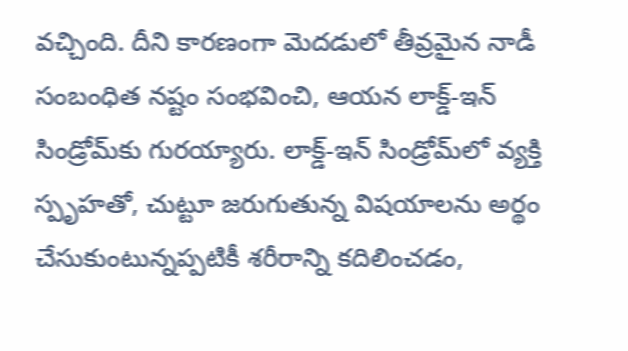వచ్చింది. దీని కారణంగా మెదడులో తీవ్రమైన నాడీ సంబంధిత నష్టం సంభవించి, ఆయన లాక్డ్‌-ఇన్‌ సిండ్రోమ్‌కు గురయ్యారు. లాక్డ్‌-ఇన్‌ సిండ్రోమ్‌లో వ్యక్తి స్పృహతో, చుట్టూ జరుగుతున్న విషయాలను అర్థం చేసుకుంటున్నప్పటికీ శరీరాన్ని కదిలించడం,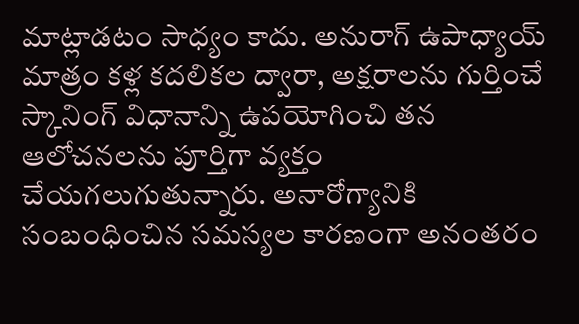మాట్లాడటం సాధ్యం కాదు. అనురాగ్‌ ఉపాధ్యాయ్‌ మాత్రం కళ్ల కదలికల ద్వారా, అక్షరాలను గుర్తించే స్కానింగ్‌ విధానాన్ని ఉపయోగించి తన ఆలోచనలను పూర్తిగా వ్యక్తం చేయగలుగుతున్నారు. అనారోగ్యానికి సంబంధించిన సమస్యల కారణంగా అనంతరం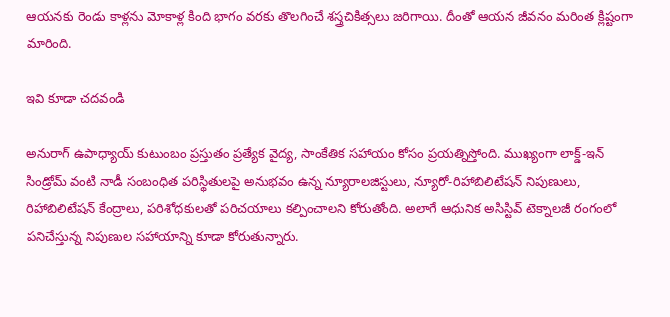ఆయనకు రెండు కాళ్లను మోకాళ్ల కింది భాగం వరకు తొలగించే శస్త్రచికిత్సలు జరిగాయి. దీంతో ఆయన జీవనం మరింత క్లిష్టంగా మారింది.

ఇవి కూడా చదవండి

అనురాగ్‌ ఉపాధ్యాయ్‌ కుటుంబం ప్రస్తుతం ప్రత్యేక వైద్య, సాంకేతిక సహాయం కోసం ప్రయత్నిస్తోంది. ముఖ్యంగా లాక్డ్‌-ఇన్‌ సిండ్రోమ్‌ వంటి నాడీ సంబంధిత పరిస్థితులపై అనుభవం ఉన్న న్యూరాలజిస్టులు, న్యూరో-రిహాబిలిటేషన్‌ నిపుణులు, రిహాబిలిటేషన్‌ కేంద్రాలు, పరిశోధకులతో పరిచయాలు కల్పించాలని కోరుతోంది. అలాగే ఆధునిక అసిస్టివ్‌ టెక్నాలజీ రంగంలో పనిచేస్తున్న నిపుణుల సహాయాన్ని కూడా కోరుతున్నారు.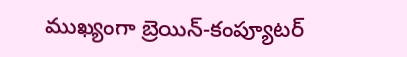ముఖ్యంగా బ్రెయిన్‌-కంప్యూటర్‌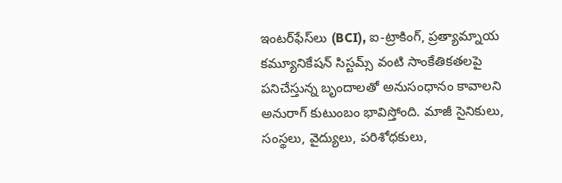ఇంటర్‌ఫేస్‌లు (BCI), ఐ-ట్రాకింగ్‌, ప్రత్యామ్నాయ కమ్యూనికేషన్‌ సిస్టమ్స్‌ వంటి సాంకేతికతలపై పనిచేస్తున్న బృందాలతో అనుసంధానం కావాలని అనురాగ్‌ కుటుంబం భావిస్తోంది. మాజీ సైనికులు, సంస్థలు, వైద్యులు, పరిశోధకులు,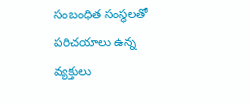సంబంధిత సంస్థలతో పరిచయాలు ఉన్న వ్యక్తులు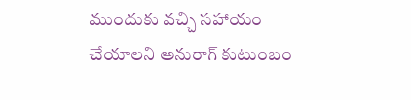ముందుకు వచ్చి సహాయం చేయాలని అనురాగ్‌ కుటుంబం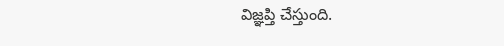విజ్ఞప్తి చేస్తుంది.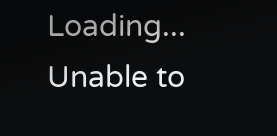Loading...
Unable to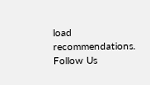load recommendations.
Follow Us